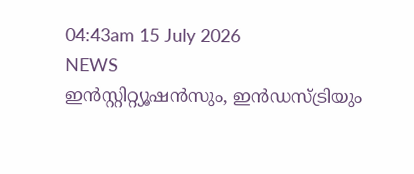04:43am 15 July 2026
NEWS
ഇൻസ്റ്റിറ്റ്യൂഷൻസും, ഇൻഡസ്ട്രിയും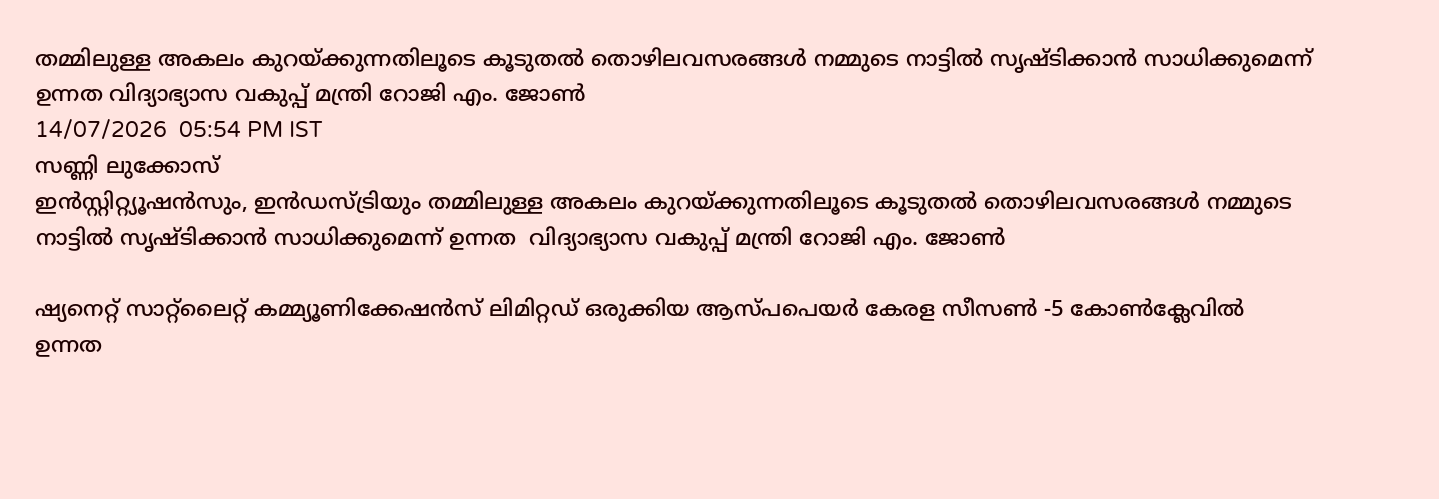തമ്മിലുള്ള അകലം കുറയ്ക്കുന്നതിലൂടെ കൂടുതൽ തൊഴിലവസരങ്ങൾ നമ്മുടെ നാട്ടിൽ സൃഷ്ടിക്കാൻ സാധിക്കുമെന്ന് ഉന്നത വിദ്യാഭ്യാസ വകുപ്പ് മന്ത്രി റോജി എം. ജോൺ
14/07/2026  05:54 PM IST
സണ്ണി ലുക്കോസ്
ഇൻസ്റ്റിറ്റ്യൂഷൻസും, ഇൻഡസ്ട്രിയും തമ്മിലുള്ള അകലം കുറയ്ക്കുന്നതിലൂടെ കൂടുതൽ തൊഴിലവസരങ്ങൾ നമ്മുടെ നാട്ടിൽ സൃഷ്ടിക്കാൻ സാധിക്കുമെന്ന് ഉന്നത  വിദ്യാഭ്യാസ വകുപ്പ് മന്ത്രി റോജി എം. ജോൺ

ഷ്യനെറ്റ് സാറ്റ്ലൈറ്റ് കമ്മ്യൂണിക്കേഷൻസ് ലിമിറ്റഡ് ഒരുക്കിയ ആസ്പപെയർ കേരള സീസൺ -5 കോൺക്ലേവിൽ ഉന്നത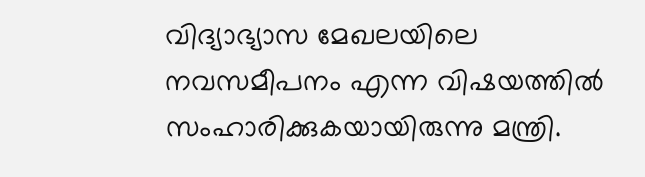വിദ്യാഭ്യാസ മേഖലയിലെ നവസമീപനം എന്ന വിഷയത്തിൽ സംഹാരിക്കുകയായിരുന്നു മന്ത്രി.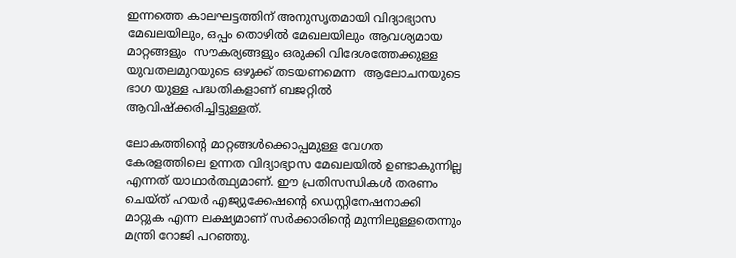ഇന്നത്തെ കാലഘട്ടത്തിന് അനുസൃതമായി വിദ്യാഭ്യാസ മേഖലയിലും, ഒപ്പം തൊഴിൽ മേഖലയിലും ആവശ്യമായ മാറ്റങ്ങളും  സൗകര്യങ്ങളും ഒരുക്കി വിദേശത്തേക്കുള്ള യുവതലമുറയുടെ ഒഴുക്ക് തടയണമെന്ന  ആലോചനയുടെ ഭാഗ യുള്ള പദ്ധതികളാണ് ബജറ്റിൽ ആവിഷ്‌ക്കരിച്ചിട്ടുള്ളത്.

ലോകത്തിൻ്റെ മാറ്റങ്ങൾക്കൊപ്പമുള്ള വേഗത കേരളത്തിലെ ഉന്നത വിദ്യാഭ്യാസ മേഖലയിൽ ഉണ്ടാകുന്നില്ല എന്നത് യാഥാർത്ഥ്യമാണ്. ഈ പ്രതിസന്ധികൾ തരണം ചെയ്ത് ഹയർ എജ്യുക്കേഷൻ്റെ ഡെസ്റ്റിനേഷനാക്കി മാറ്റുക എന്ന ലക്ഷ്യമാണ് സർക്കാരിന്റെ മുന്നിലുള്ളതെന്നും മന്ത്രി റോജി പറഞ്ഞു.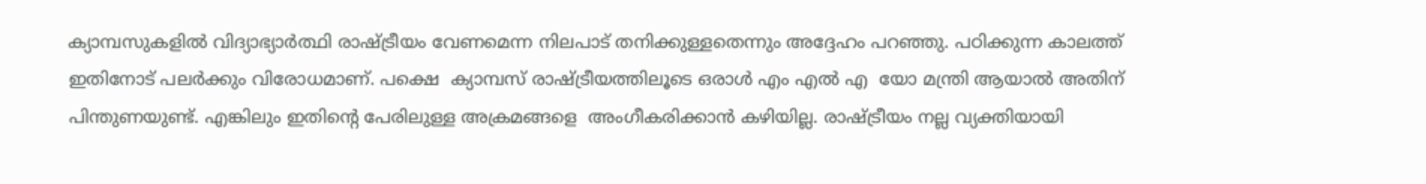ക്യാമ്പസുകളിൽ വിദ്യാഭ്യാർത്ഥി രാഷ്ട്രീയം വേണമെന്ന നിലപാട് തനിക്കുള്ളതെന്നും അദ്ദേഹം പറഞ്ഞു. പഠിക്കുന്ന കാലത്ത് ഇതിനോട് പലർക്കും വിരോധമാണ്. പക്ഷെ  ക്യാമ്പസ് രാഷ്ട്രീയത്തിലൂടെ ഒരാൾ എം എൽ എ  യോ മന്ത്രി ആയാൽ അതിന് പിന്തുണയുണ്ട്. എങ്കിലും ഇതിൻ്റെ പേരിലുള്ള അക്രമങ്ങളെ  അംഗീകരിക്കാൻ കഴിയില്ല. രാഷ്‌ട്രീയം നല്ല വ്യക്തിയായി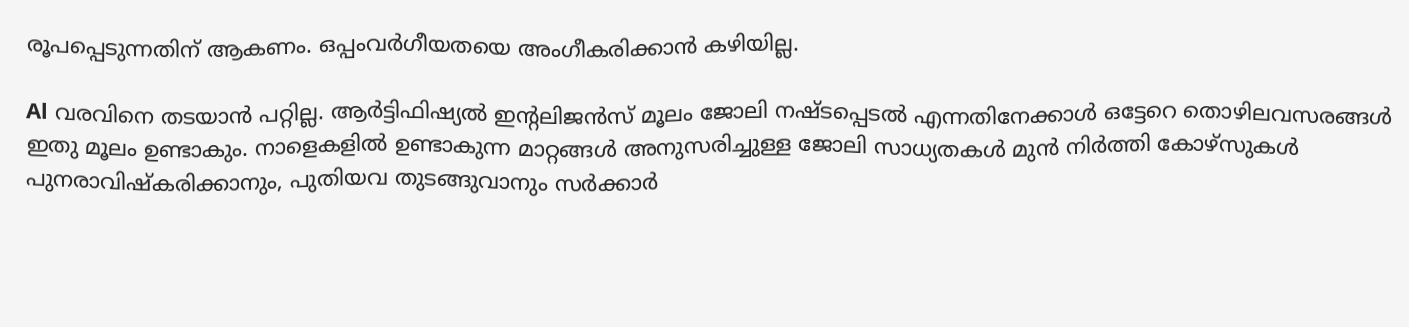രൂപപ്പെടുന്നതിന് ആകണം. ഒപ്പംവർഗീയതയെ അംഗീകരിക്കാൻ കഴിയില്ല.

Al വരവിനെ തടയാൻ പറ്റില്ല. ആർട്ടിഫിഷ്യൽ ഇൻ്റലിജൻസ് മൂലം ജോലി നഷ്‌ടപ്പെടൽ എന്നതിനേക്കാൾ ഒട്ടേറെ തൊഴിലവസരങ്ങൾ ഇതു മൂലം ഉണ്ടാകും. നാളെകളിൽ ഉണ്ടാകുന്ന മാറ്റങ്ങൾ അനുസരിച്ചുള്ള ജോലി സാധ്യതകൾ മുൻ നിർത്തി കോഴ്സുകൾ പുനരാവിഷ്‌കരിക്കാനും, പുതിയവ തുടങ്ങുവാനും സർക്കാർ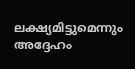ലക്ഷ്യമിട്ടുമെന്നും അദ്ദേഹം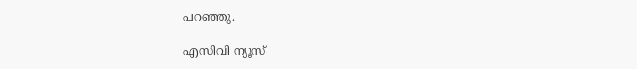പറഞ്ഞു.

എസിവി ന്യൂസ്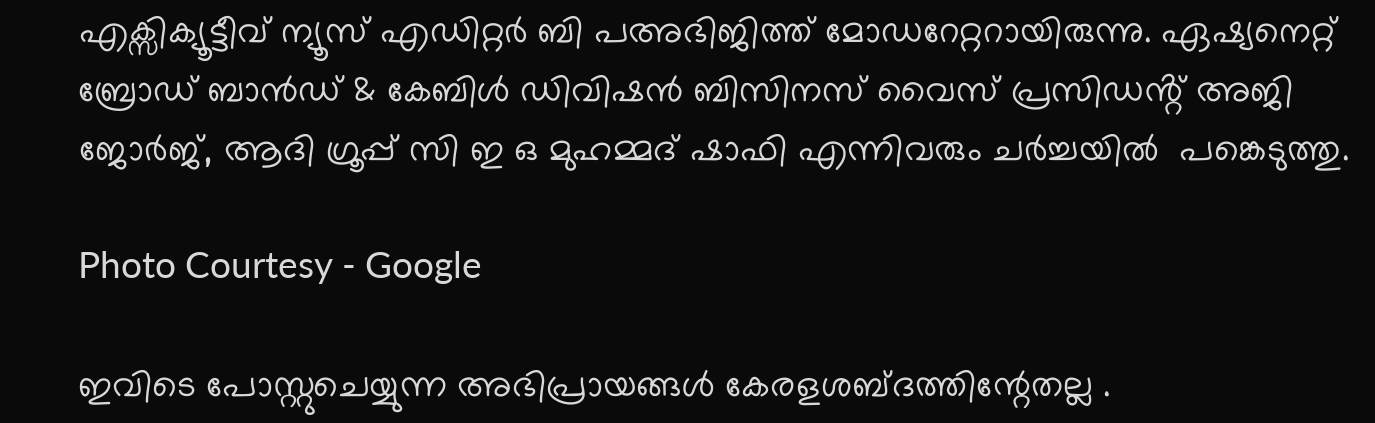എക്സിക്യൂട്ടീവ് ന്യൂസ് എഡിറ്റർ ബി പഅഭിജിത്ത് മോഡറേറ്ററായിരുന്നു. ഏഷ്യനെറ്റ് ബ്രോഡ് ബാൻഡ് & കേബിൾ ഡിവിഷൻ ബിസിനസ് വൈസ് പ്രസിഡൻ്റ് അജി ജോർജ്, ആദി ഗ്രൂപ്പ് സി ഇ ഒ മുഹമ്മദ് ഷാഫി എന്നിവരും ചർച്ചയിൽ  പങ്കെടുത്തു.

Photo Courtesy - Google

ഇവിടെ പോസ്റ്റുചെയ്യുന്ന അഭിപ്രായങ്ങള്‍ കേരളശബ്‌ദത്തിന്റേതല്ല .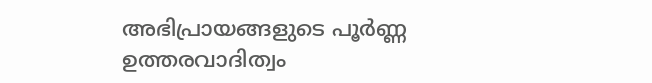അഭിപ്രായങ്ങളുടെ പൂര്‍ണ്ണ ഉത്തരവാദിത്വം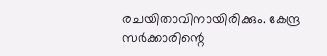രചയിതാവിനായിരിക്കും. കേന്ദ്ര സർക്കാരിന്റെ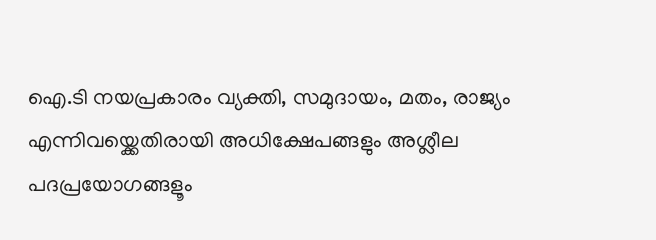ഐ.ടി നയപ്രകാരം വ്യക്തി, സമുദായം, മതം, രാജ്യം എന്നിവയ്ക്കെതിരായി അധിക്ഷേപങ്ങളും അശ്ലീല പദപ്രയോഗങ്ങളൂം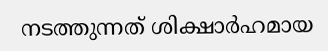നടത്തുന്നത് ശിക്ഷാര്‍ഹമായ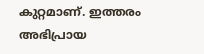കുറ്റമാണ്. ഇത്തരം അഭിപ്രായ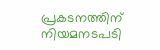പ്രകടനത്തിന് നിയമനടപടി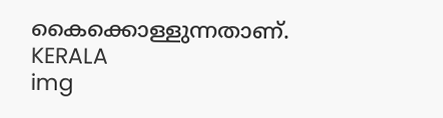കൈക്കൊള്ളുന്നതാണ്.
KERALA
img